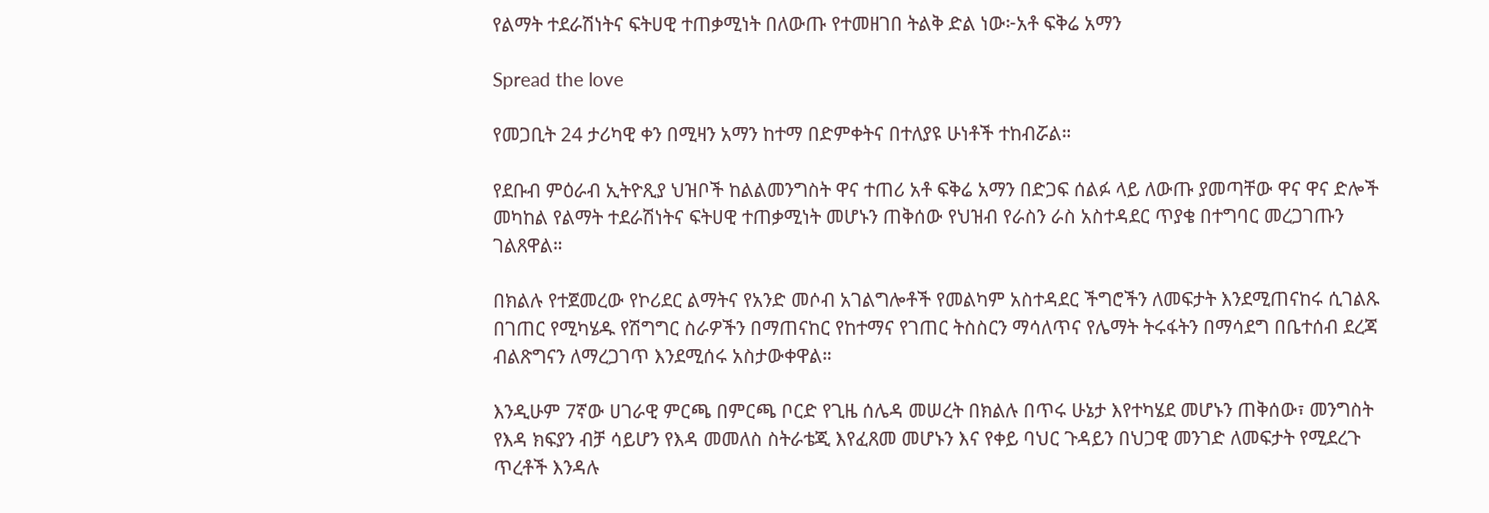የልማት ተደራሽነትና ፍትሀዊ ተጠቃሚነት በለውጡ የተመዘገበ ትልቅ ድል ነው፦አቶ ፍቅሬ አማን

Spread the love

የመጋቢት 24 ታሪካዊ ቀን በሚዛን አማን ከተማ በድምቀትና በተለያዩ ሁነቶች ተከብሯል።

የደቡብ ምዕራብ ኢትዮጺያ ህዝቦች ከልልመንግስት ዋና ተጠሪ አቶ ፍቅሬ አማን በድጋፍ ሰልፉ ላይ ለውጡ ያመጣቸው ዋና ዋና ድሎች መካከል የልማት ተደራሽነትና ፍትሀዊ ተጠቃሚነት መሆኑን ጠቅሰው የህዝብ የራስን ራስ አስተዳደር ጥያቄ በተግባር መረጋገጡን ገልጸዋል።

በክልሉ የተጀመረው የኮሪደር ልማትና የአንድ መሶብ አገልግሎቶች የመልካም አስተዳደር ችግሮችን ለመፍታት እንደሚጠናከሩ ሲገልጹ በገጠር የሚካሄዱ የሽግግር ስራዎችን በማጠናከር የከተማና የገጠር ትስስርን ማሳለጥና የሌማት ትሩፋትን በማሳደግ በቤተሰብ ደረጃ ብልጽግናን ለማረጋገጥ እንደሚሰሩ አስታውቀዋል።

እንዲሁም 7ኛው ሀገራዊ ምርጫ በምርጫ ቦርድ የጊዜ ሰሌዳ መሠረት በክልሉ በጥሩ ሁኔታ እየተካሄደ መሆኑን ጠቅሰው፣ መንግስት የእዳ ክፍያን ብቻ ሳይሆን የእዳ መመለስ ስትራቴጂ እየፈጸመ መሆኑን እና የቀይ ባህር ጉዳይን በህጋዊ መንገድ ለመፍታት የሚደረጉ ጥረቶች እንዳሉ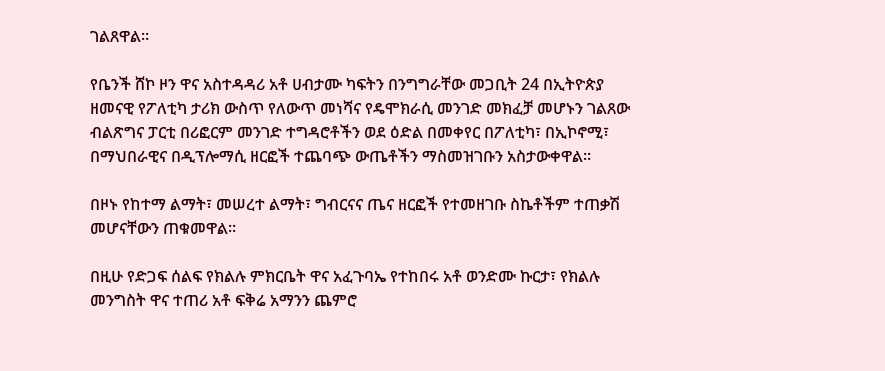ገልጸዋል።

የቤንች ሸኮ ዞን ዋና አስተዳዳሪ አቶ ሀብታሙ ካፍትን በንግግራቸው መጋቢት 24 በኢትዮጵያ ዘመናዊ የፖለቲካ ታሪክ ውስጥ የለውጥ መነሻና የዴሞክራሲ መንገድ መክፈቻ መሆኑን ገልጸው ብልጽግና ፓርቲ በሪፎርም መንገድ ተግዳሮቶችን ወደ ዕድል በመቀየር በፖለቲካ፣ በኢኮኖሚ፣ በማህበራዊና በዲፕሎማሲ ዘርፎች ተጨባጭ ውጤቶችን ማስመዝገቡን አስታውቀዋል።

በዞኑ የከተማ ልማት፣ መሠረተ ልማት፣ ግብርናና ጤና ዘርፎች የተመዘገቡ ስኬቶችም ተጠቃሽ መሆናቸውን ጠቁመዋል።

በዚሁ የድጋፍ ሰልፍ የክልሉ ምክርቤት ዋና አፈጉባኤ የተከበሩ አቶ ወንድሙ ኩርታ፣ የክልሉ መንግስት ዋና ተጠሪ አቶ ፍቅሬ አማንን ጨምሮ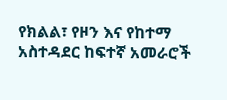የክልል፣ የዞን እና የከተማ አስተዳደር ከፍተኛ አመራሮች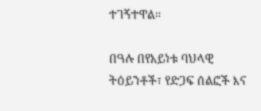ተገኝተዋል።

በዓሉ በየአይነቱ ባህላዊ ትዕይንቶች፣ የድጋፍ ሰልፎች እና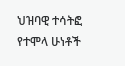ህዝባዊ ተሳትፎ የተሞላ ሁነቶች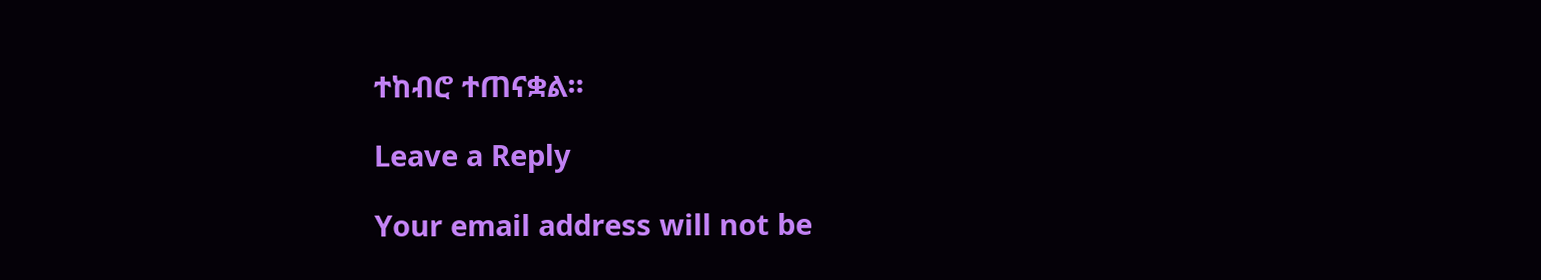ተከብሮ ተጠናቋል።

Leave a Reply

Your email address will not be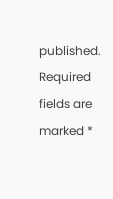published. Required fields are marked *